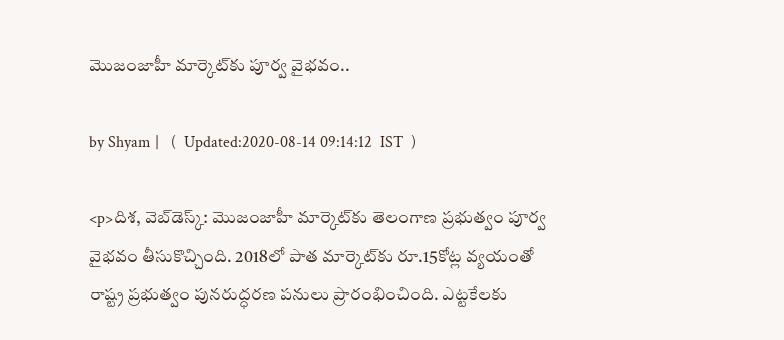మొజంజాహీ మార్కెట్‌కు పూర్వ వైభవం..

by Shyam |   (  Updated:2020-08-14 09:14:12  IST  )

<p>దిశ, వెబ్‌డెస్క్: మొజంజాహీ మార్కెట్‌కు తెలంగాణ ప్రభుత్వం పూర్వ వైభవం తీసుకొచ్చింది. 2018లో పాత మార్కెట్‌కు రూ.15కోట్ల వ్యయంతో రాష్ట్ర ప్రభుత్వం పునరుద్ధరణ పనులు ప్రారంభించింది. ఎట్టకేలకు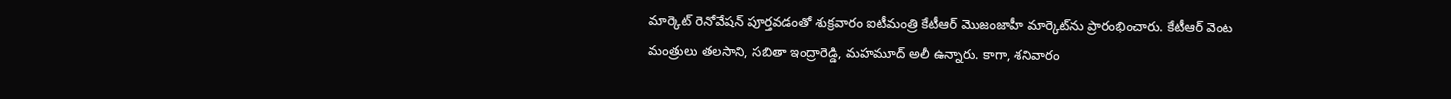మార్కెట్ రెనోవేషన్ పూర్తవడంతో శుక్రవారం ఐటీమంత్రి కేటీఆర్ మొజంజాహీ మార్కెట్‌ను ప్రారంభించారు. కేటీఆర్ వెంట మంత్రులు తలసాని, సబితా ఇంద్రారెడ్డి, మహమూద్ అలీ ఉన్నారు. కాగా, శనివారం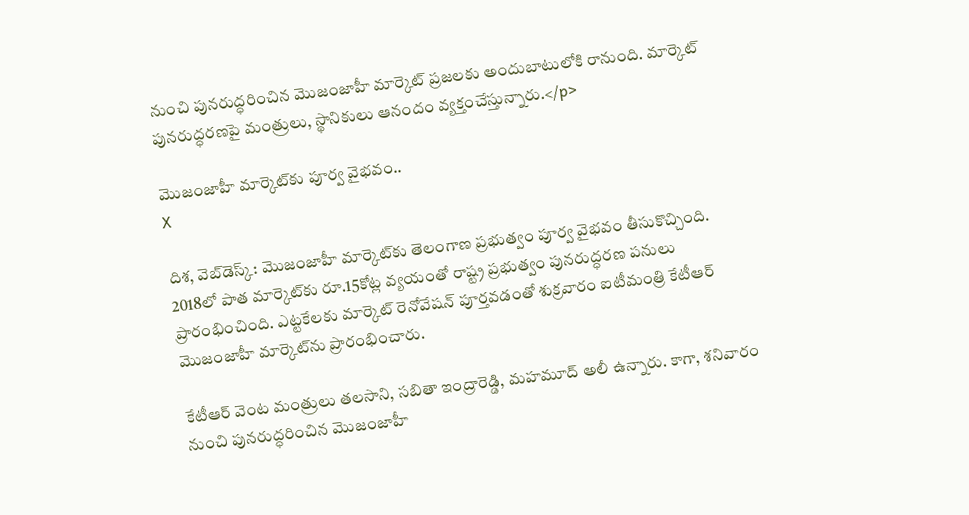నుంచి పునరుద్ధరించిన మొజంజాహీ మార్కెట్ ప్రజలకు అందుబాటులోకి రానుంది. మార్కెట్ పునరుద్ధరణపై మంత్రులు, స్థానికులు ఆనందం వ్యక్తంచేస్తున్నారు.</p>

మొజంజాహీ మార్కెట్‌కు పూర్వ వైభవం..
X

దిశ, వెబ్‌డెస్క్: మొజంజాహీ మార్కెట్‌కు తెలంగాణ ప్రభుత్వం పూర్వ వైభవం తీసుకొచ్చింది. 2018లో పాత మార్కెట్‌కు రూ.15కోట్ల వ్యయంతో రాష్ట్ర ప్రభుత్వం పునరుద్ధరణ పనులు ప్రారంభించింది. ఎట్టకేలకు మార్కెట్ రెనోవేషన్ పూర్తవడంతో శుక్రవారం ఐటీమంత్రి కేటీఆర్ మొజంజాహీ మార్కెట్‌ను ప్రారంభించారు.

కేటీఆర్ వెంట మంత్రులు తలసాని, సబితా ఇంద్రారెడ్డి, మహమూద్ అలీ ఉన్నారు. కాగా, శనివారం నుంచి పునరుద్ధరించిన మొజంజాహీ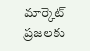మార్కెట్ ప్రజలకు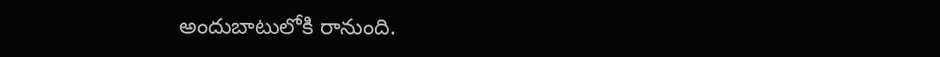అందుబాటులోకి రానుంది.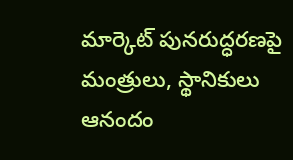మార్కెట్ పునరుద్ధరణపై మంత్రులు, స్థానికులు ఆనందం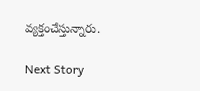వ్యక్తంచేస్తున్నారు.

Next Story